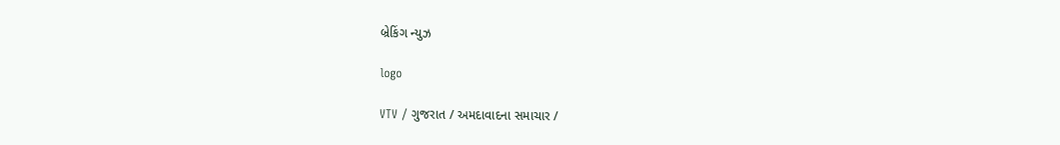બ્રેકિંગ ન્યુઝ

logo

VTV / ગુજરાત / અમદાવાદના સમાચાર /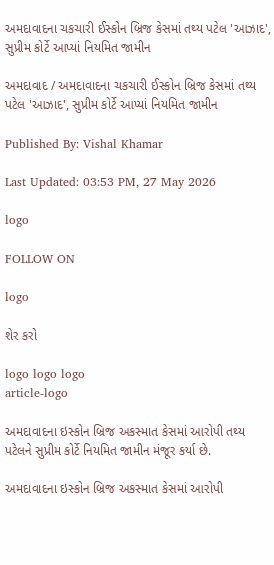અમદાવાદના ચકચારી ઈસ્કોન બ્રિજ કેસમાં તથ્ય પટેલ 'આઝાદ', સુપ્રીમ કોર્ટે આપ્યાં નિયમિત જામીન

અમદાવાદ / અમદાવાદના ચકચારી ઈસ્કોન બ્રિજ કેસમાં તથ્ય પટેલ 'આઝાદ', સુપ્રીમ કોર્ટે આપ્યાં નિયમિત જામીન

Published By: Vishal Khamar

Last Updated: 03:53 PM, 27 May 2026

logo

FOLLOW ON

logo

શેર કરો

logo logo logo
article-logo

અમદાવાદના ઇસ્કોન બ્રિજ અકસ્માત કેસમાં આરોપી તથ્ય પટેલને સુપ્રીમ કોર્ટે નિયમિત જામીન મંજૂર કર્યા છે.

અમદાવાદના ઇસ્કોન બ્રિજ અકસ્માત કેસમાં આરોપી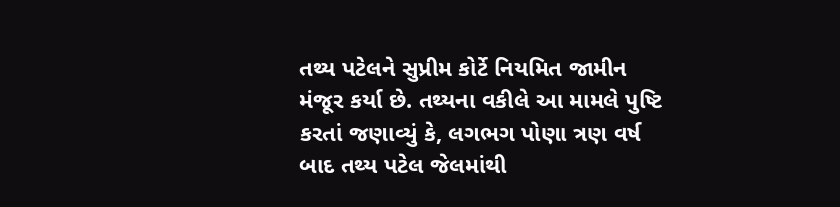તથ્ય પટેલને સુપ્રીમ કોર્ટે નિયમિત જામીન મંજૂર કર્યા છે. તથ્યના વકીલે આ મામલે પુષ્ટિ કરતાં જણાવ્યું કે, લગભગ પોણા ત્રણ વર્ષ બાદ તથ્ય પટેલ જેલમાંથી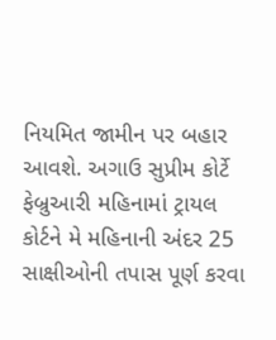નિયમિત જામીન પર બહાર આવશે. અગાઉ સુપ્રીમ કોર્ટે ફેબ્રુઆરી મહિનામાં ટ્રાયલ કોર્ટને મે મહિનાની અંદર 25 સાક્ષીઓની તપાસ પૂર્ણ કરવા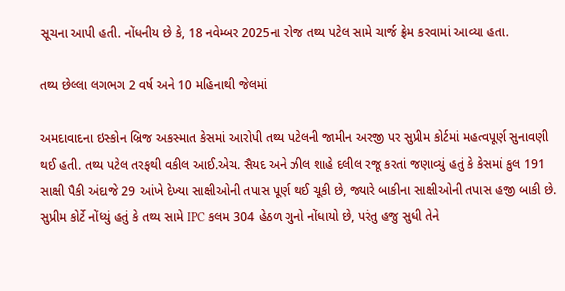સૂચના આપી હતી. નોંધનીય છે કે, 18 નવેમ્બર 2025ના રોજ તથ્ય પટેલ સામે ચાર્જ ફ્રેમ કરવામાં આવ્યા હતા.

તથ્ય છેલ્લા લગભગ 2 વર્ષ અને 10 મહિનાથી જેલમાં

અમદાવાદના ઇસ્કોન બ્રિજ અકસ્માત કેસમાં આરોપી તથ્ય પટેલની જામીન અરજી પર સુપ્રીમ કોર્ટમાં મહત્વપૂર્ણ સુનાવણી થઈ હતી. તથ્ય પટેલ તરફથી વકીલ આઈ.એચ. સૈયદ અને ઝીલ શાહે દલીલ રજૂ કરતાં જણાવ્યું હતું કે કેસમાં કુલ 191 સાક્ષી પૈકી અંદાજે 29 આંખે દેખ્યા સાક્ષીઓની તપાસ પૂર્ણ થઈ ચૂકી છે, જ્યારે બાકીના સાક્ષીઓની તપાસ હજી બાકી છે. સુપ્રીમ કોર્ટે નોંધ્યું હતું કે તથ્ય સામે IPC કલમ 304 હેઠળ ગુનો નોંધાયો છે, પરંતુ હજુ સુધી તેને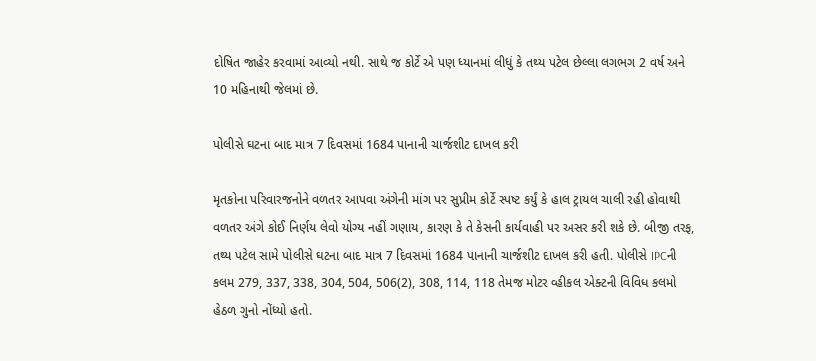દોષિત જાહેર કરવામાં આવ્યો નથી. સાથે જ કોર્ટે એ પણ ધ્યાનમાં લીધું કે તથ્ય પટેલ છેલ્લા લગભગ 2 વર્ષ અને 10 મહિનાથી જેલમાં છે.

પોલીસે ઘટના બાદ માત્ર 7 દિવસમાં 1684 પાનાની ચાર્જશીટ દાખલ કરી

મૃતકોના પરિવારજનોને વળતર આપવા અંગેની માંગ પર સુપ્રીમ કોર્ટે સ્પષ્ટ કર્યું કે હાલ ટ્રાયલ ચાલી રહી હોવાથી વળતર અંગે કોઈ નિર્ણય લેવો યોગ્ય નહીં ગણાય, કારણ કે તે કેસની કાર્યવાહી પર અસર કરી શકે છે. બીજી તરફ, તથ્ય પટેલ સામે પોલીસે ઘટના બાદ માત્ર 7 દિવસમાં 1684 પાનાની ચાર્જશીટ દાખલ કરી હતી. પોલીસે IPCની કલમ 279, 337, 338, 304, 504, 506(2), 308, 114, 118 તેમજ મોટર વ્હીકલ એક્ટની વિવિધ કલમો હેઠળ ગુનો નોંધ્યો હતો.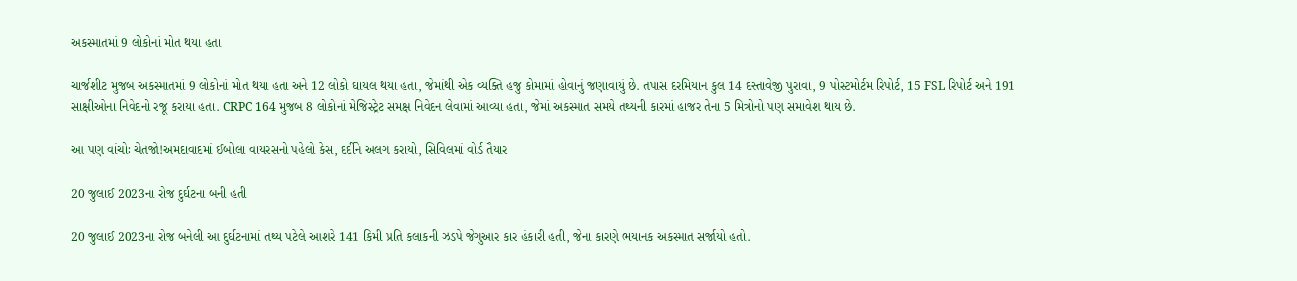અકસ્માતમાં 9 લોકોનાં મોત થયા હતા

ચાર્જશીટ મુજબ અકસ્માતમાં 9 લોકોનાં મોત થયા હતા અને 12 લોકો ઘાયલ થયા હતા, જેમાંથી એક વ્યક્તિ હજુ કોમામાં હોવાનું જણાવાયું છે. તપાસ દરમિયાન કુલ 14 દસ્તાવેજી પુરાવા, 9 પોસ્ટમોર્ટમ રિપોર્ટ, 15 FSL રિપોર્ટ અને 191 સાક્ષીઓના નિવેદનો રજૂ કરાયા હતા. CRPC 164 મુજબ 8 લોકોનાં મેજિસ્ટ્રેટ સમક્ષ નિવેદન લેવામાં આવ્યા હતા, જેમાં અકસ્માત સમયે તથ્યની કારમાં હાજર તેના 5 મિત્રોનો પણ સમાવેશ થાય છે.

આ પણ વાંચોઃ ચેતજો!અમદાવાદમાં ઈબોલા વાયરસનો પહેલો કેસ, દર્દીને અલગ કરાયો, સિવિલમાં વોર્ડ તૈયાર

20 જુલાઈ 2023ના રોજ દુર્ઘટના બની હતી

20 જુલાઈ 2023ના રોજ બનેલી આ દુર્ઘટનામાં તથ્ય પટેલે આશરે 141 કિમી પ્રતિ કલાકની ઝડપે જેગુઆર કાર હંકારી હતી, જેના કારણે ભયાનક અકસ્માત સર્જાયો હતો.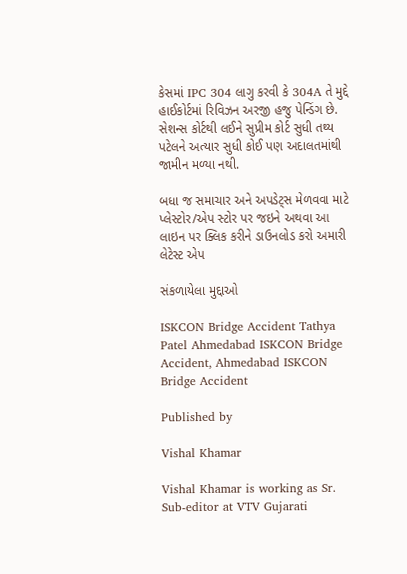કેસમાં IPC 304 લાગુ કરવી કે 304A તે મુદ્દે હાઈકોર્ટમાં રિવિઝન અરજી હજુ પેન્ડિંગ છે. સેશન્સ કોર્ટથી લઈને સુપ્રીમ કોર્ટ સુધી તથ્ય પટેલને અત્યાર સુધી કોઈ પણ અદાલતમાંથી જામીન મળ્યા નથી.

બધા જ સમાચાર અને અપડેટ્સ મેળવવા માટે પ્લેસ્ટોર/એપ સ્ટોર પર જઇને અથવા આ લાઇન પર ક્લિક કરીને ડાઉનલોડ કરો અમારી લેટેસ્ટ એપ

સંકળાયેલા મુદ્દાઓ

ISKCON Bridge Accident Tathya Patel Ahmedabad ISKCON Bridge Accident, Ahmedabad ISKCON Bridge Accident

Published by

Vishal Khamar

Vishal Khamar is working as Sr. Sub-editor at VTV Gujarati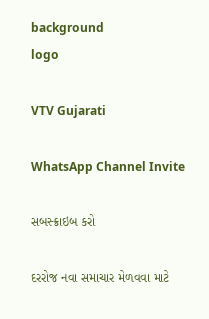background
logo

VTV Gujarati

WhatsApp Channel Invite

સબસ્ક્રાઇબ કરો

દરરોજ નવા સમાચાર મેળવવા માટે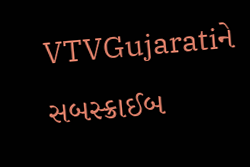VTVGujaratiને સબસ્ક્રાઈબ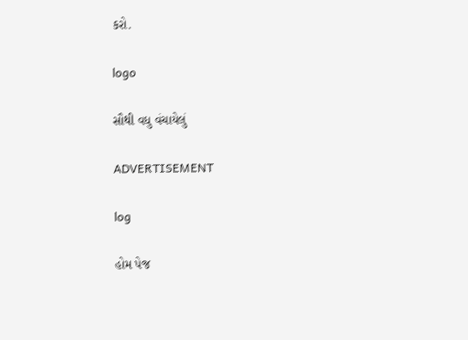કરો.

logo

સૌથી વધુ વંચાયેલું

ADVERTISEMENT

log

હોમ પેજ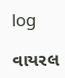log

વાયરલ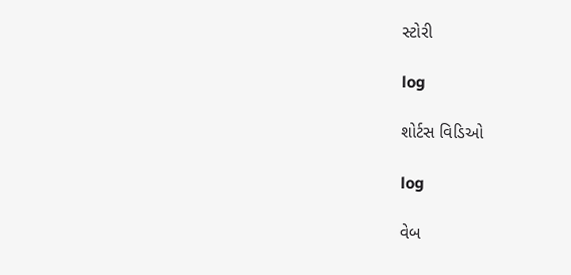સ્ટોરી

log

શોર્ટસ વિડિઓ

log

વેબ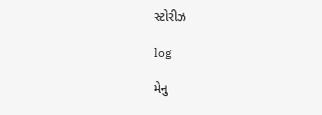સ્ટોરીઝ

log

મેનુ